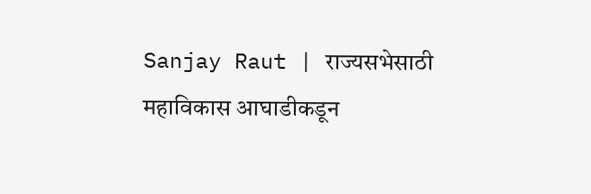Sanjay Raut | राज्यसभेसाठी महाविकास आघाडीकडून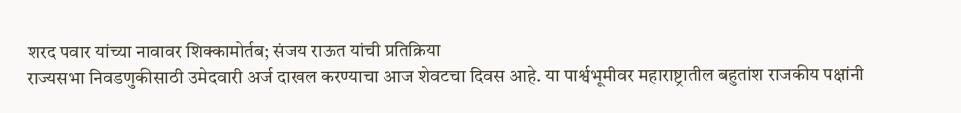शरद पवार यांच्या नावावर शिक्कामोर्तब; संजय राऊत यांची प्रतिक्रिया
राज्यसभा निवडणुकीसाठी उमेदवारी अर्ज दाखल करण्याचा आज शेवटचा दिवस आहे. या पार्श्वभूमीवर महाराष्ट्रातील बहुतांश राजकीय पक्षांनी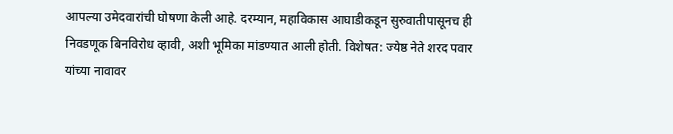आपल्या उमेदवारांची घोषणा केली आहे. दरम्यान, महाविकास आघाडीकडून सुरुवातीपासूनच ही निवडणूक बिनविरोध व्हावी, अशी भूमिका मांडण्यात आली होती. विशेषत: ज्येष्ठ नेते शरद पवार यांच्या नावावर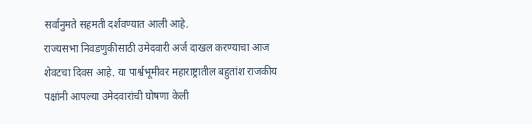सर्वानुमते सहमती दर्शवण्यात आली आहे.
राज्यसभा निवडणुकीसाठी उमेदवारी अर्ज दाखल करण्याचा आज शेवटचा दिवस आहे. या पार्श्वभूमीवर महाराष्ट्रातील बहुतांश राजकीय पक्षांनी आपल्या उमेदवारांची घोषणा केली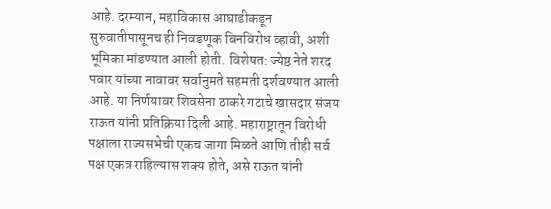आहे. दरम्यान, महाविकास आघाडीकडून सुरुवातीपासूनच ही निवडणूक बिनविरोध व्हावी, अशी भूमिका मांडण्यात आली होती. विशेषत: ज्येष्ठ नेते शरद पवार यांच्या नावावर सर्वानुमते सहमती दर्शवण्यात आली आहे. या निर्णयावर शिवसेना ठाकरे गटाचे खासदार संजय राऊत यांनी प्रतिक्रिया दिली आहे. महाराष्ट्रातून विरोधी पक्षाला राज्यसभेची एकच जागा मिळते आणि तीही सर्व पक्ष एकत्र राहिल्यास शक्य होते, असे राऊत यांनी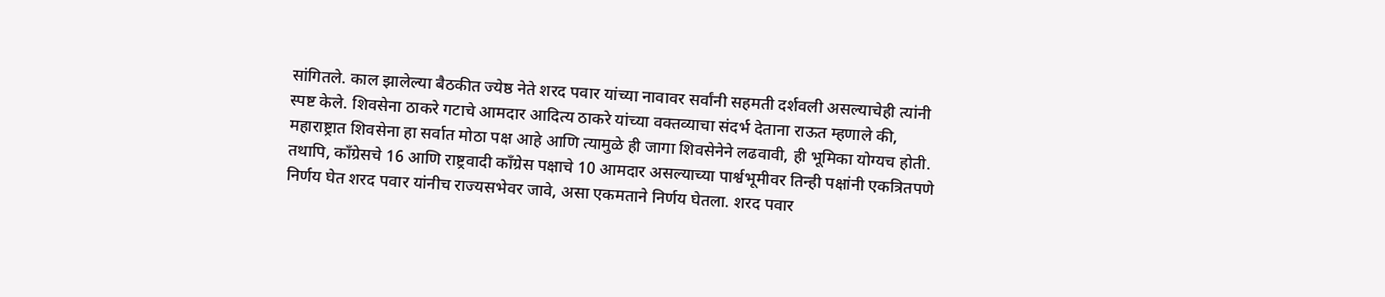सांगितले. काल झालेल्या बैठकीत ज्येष्ठ नेते शरद पवार यांच्या नावावर सर्वांनी सहमती दर्शवली असल्याचेही त्यांनी स्पष्ट केले. शिवसेना ठाकरे गटाचे आमदार आदित्य ठाकरे यांच्या वक्तव्याचा संदर्भ देताना राऊत म्हणाले की, महाराष्ट्रात शिवसेना हा सर्वात मोठा पक्ष आहे आणि त्यामुळे ही जागा शिवसेनेने लढवावी, ही भूमिका योग्यच होती. तथापि, काँग्रेसचे 16 आणि राष्ट्रवादी काँग्रेस पक्षाचे 10 आमदार असल्याच्या पार्श्वभूमीवर तिन्ही पक्षांनी एकत्रितपणे निर्णय घेत शरद पवार यांनीच राज्यसभेवर जावे, असा एकमताने निर्णय घेतला. शरद पवार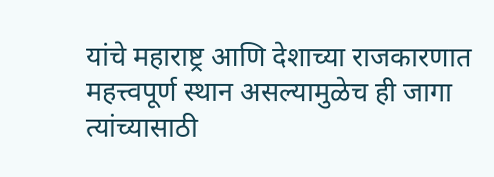यांचे महाराष्ट्र आणि देशाच्या राजकारणात महत्त्वपूर्ण स्थान असल्यामुळेच ही जागा त्यांच्यासाठी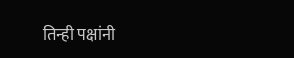तिन्ही पक्षांनी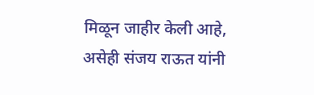मिळून जाहीर केली आहे, असेही संजय राऊत यांनी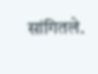सांगितले.